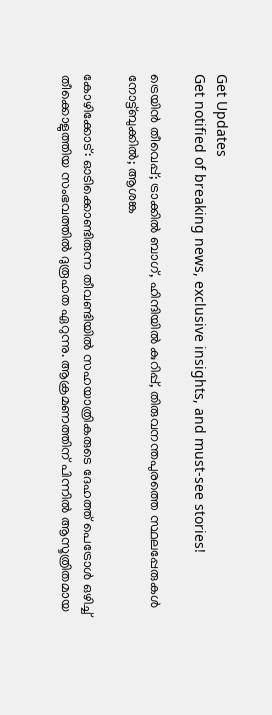Get Updates
Get notified of breaking news, exclusive insights, and must-see stories!

ട്രെയിൻ തീവെപ്പ്; ട്രാക്കില്‍ ബാഗ്, ഹിന്ദിയിൽ കുറിപ്പ്, തിരുവനന്തപുരത്തെ സ്ഥലപ്പേരുകള്‍ നോട്ട്ബുക്കില്‍; ആശങ്ക

കോഴിക്കോട്: ഓടിക്കൊണ്ടിരുന്ന തീവണ്ടിയില്‍ സഹയാത്രികരുടെ ദേഹത്ത് പെട്രോള്‍ ഒഴിച്ച് തീക്കൊളുത്തിയ സംഭവത്തില്‍ ദുരൂഹത ഏറുന്നു. ആക്രമണത്തിന് പിന്നില്‍ ആസൂത്രിതമായ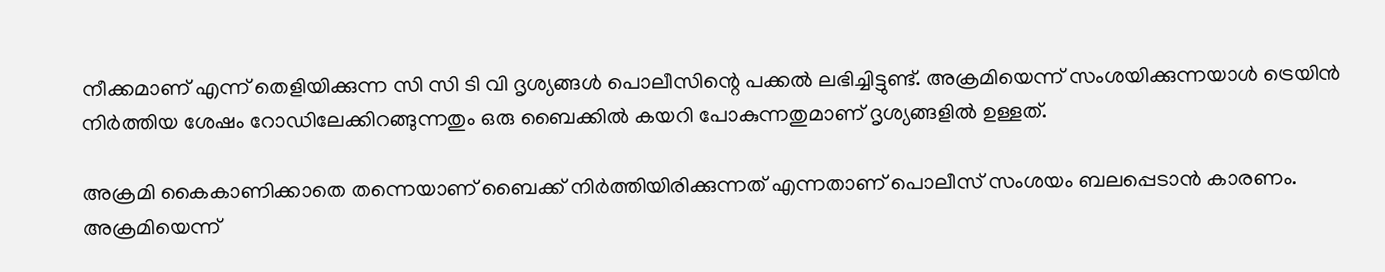നീക്കമാണ് എന്ന് തെളിയിക്കുന്ന സി സി ടി വി ദൃശ്യങ്ങള്‍ പൊലീസിന്റെ പക്കല്‍ ലഭിച്ചിട്ടുണ്ട്. അക്രമിയെന്ന് സംശയിക്കുന്നയാള്‍ ട്രെയിന്‍ നിര്‍ത്തിയ ശേഷം റോഡിലേക്കിറങ്ങുന്നതും ഒരു ബൈക്കില്‍ കയറി പോകുന്നതുമാണ് ദൃശ്യങ്ങളില്‍ ഉള്ളത്.

അക്രമി കൈകാണിക്കാതെ തന്നെയാണ് ബൈക്ക് നിര്‍ത്തിയിരിക്കുന്നത് എന്നതാണ് പൊലീസ് സംശയം ബലപ്പെടാന്‍ കാരണം. അക്രമിയെന്ന്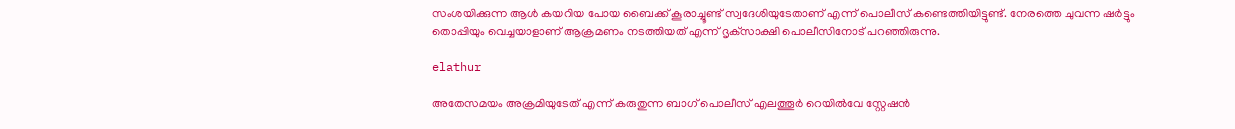സംശയിക്കുന്ന ആള്‍ കയറിയ പോയ ബൈക്ക് കൂരാച്ചൂണ്ട് സ്വദേശിയുടേതാണ് എന്ന് പൊലീസ് കണ്ടെത്തിയിട്ടുണ്ട്. നേരത്തെ ചുവന്ന ഷര്‍ട്ടും തൊപ്പിയും വെച്ചയാളാണ് ആക്രമണം നടത്തിയത് എന്ന് ദൃക്‌സാക്ഷി പൊലീസിനോട് പറഞ്ഞിരുന്നു.

elathur

അതേസമയം അക്രമിയുടേത് എന്ന് കരുതുന്ന ബാഗ് പൊലീസ് എലത്തൂര്‍ റെയില്‍വേ സ്റ്റേഷന്‍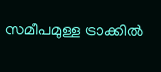സമീപമുള്ള ട്രാക്കില്‍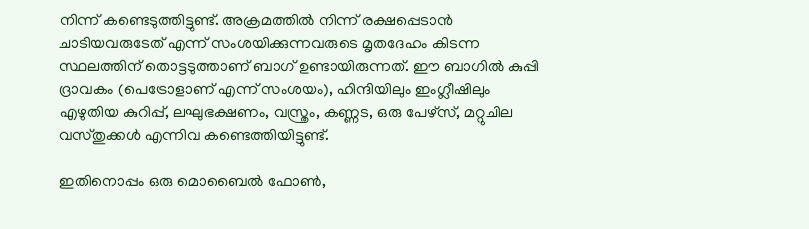നിന്ന് കണ്ടെടുത്തിട്ടുണ്ട്. അക്രമത്തില്‍ നിന്ന് രക്ഷപ്പെടാന്‍ ചാടിയവരുടേത് എന്ന് സംശയിക്കുന്നവരുടെ മൃതദേഹം കിടന്ന സ്ഥലത്തിന് തൊട്ടടുത്താണ് ബാഗ് ഉണ്ടായിരുന്നത്. ഈ ബാഗില്‍ കുപ്പി ദ്രാവകം (പെട്രോളാണ് എന്ന് സംശയം), ഹിന്ദിയിലും ഇംഗ്ലീഷിലും എഴുതിയ കുറിപ്പ്, ലഘുഭക്ഷണം, വസ്ത്രം, കണ്ണട, ഒരു പേഴ്സ്, മറ്റുചില വസ്തുക്കള്‍ എന്നിവ കണ്ടെത്തിയിട്ടുണ്ട്.

ഇതിനൊപ്പം ഒരു മൊബൈല്‍ ഫോണ്‍,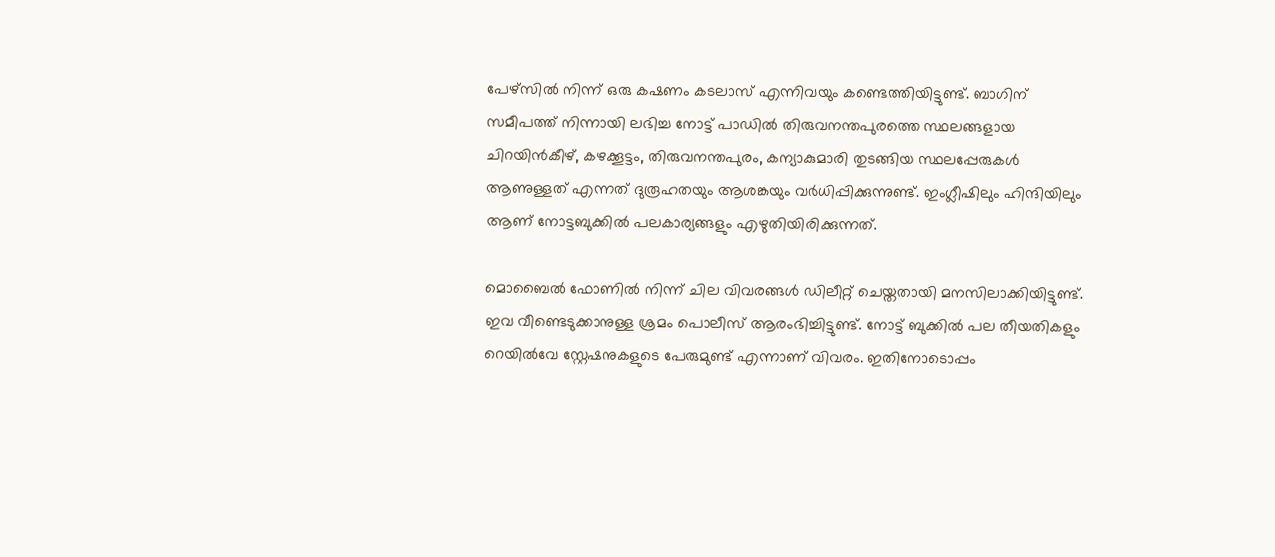പേഴ്‌സില്‍ നിന്ന് ഒരു കഷണം കടലാസ് എന്നിവയും കണ്ടെത്തിയിട്ടുണ്ട്. ബാഗിന് സമീപത്ത് നിന്നായി ലഭിച്ച നോട്ട് പാഡില്‍ തിരുവനന്തപുരത്തെ സ്ഥലങ്ങളായ ചിറയിന്‍കീഴ്, കഴക്കൂട്ടം, തിരുവനന്തപുരം, കന്യാകുമാരി തുടങ്ങിയ സ്ഥലപ്പേരുകള്‍ ആണുള്ളത് എന്നത് ദുരൂഹതയും ആശങ്കയും വര്‍ധിപ്പിക്കുന്നുണ്ട്. ഇംഗ്ലീഷിലും ഹിന്ദിയിലും ആണ് നോട്ടബുക്കില്‍ പലകാര്യങ്ങളും എഴുതിയിരിക്കുന്നത്.

മൊബൈല്‍ ഫോണില്‍ നിന്ന് ചില വിവരങ്ങള്‍ ഡിലീറ്റ് ചെയ്തതായി മനസിലാക്കിയിട്ടുണ്ട്. ഇവ വീണ്ടെടുക്കാനുള്ള ശ്രമം പൊലീസ് ആരംഭിച്ചിട്ടുണ്ട്. നോട്ട് ബുക്കില്‍ പല തീയതികളും റെയില്‍വേ സ്റ്റേഷനുകളുടെ പേരുമുണ്ട് എന്നാണ് വിവരം. ഇതിനോടൊപ്പം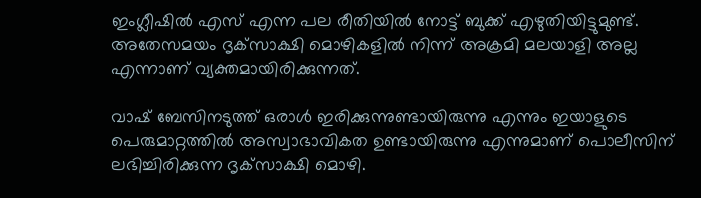ഇംഗ്ലീഷില്‍ എസ് എന്ന പല രീതിയില്‍ നോട്ട് ബുക്ക് എഴുതിയിട്ടുമുണ്ട്. അതേസമയം ദൃക്‌സാക്ഷി മൊഴികളില്‍ നിന്ന് അക്രമി മലയാളി അല്ല എന്നാണ് വ്യക്തമായിരിക്കുന്നത്.

വാഷ് ബേസിനടുത്ത് ഒരാള്‍ ഇരിക്കുന്നുണ്ടായിരുന്നു എന്നും ഇയാളുടെ പെരുമാറ്റത്തില്‍ അസ്വാഭാവികത ഉണ്ടായിരുന്നു എന്നുമാണ് പൊലീസിന് ലഭിച്ചിരിക്കുന്ന ദൃക്‌സാക്ഷി മൊഴി.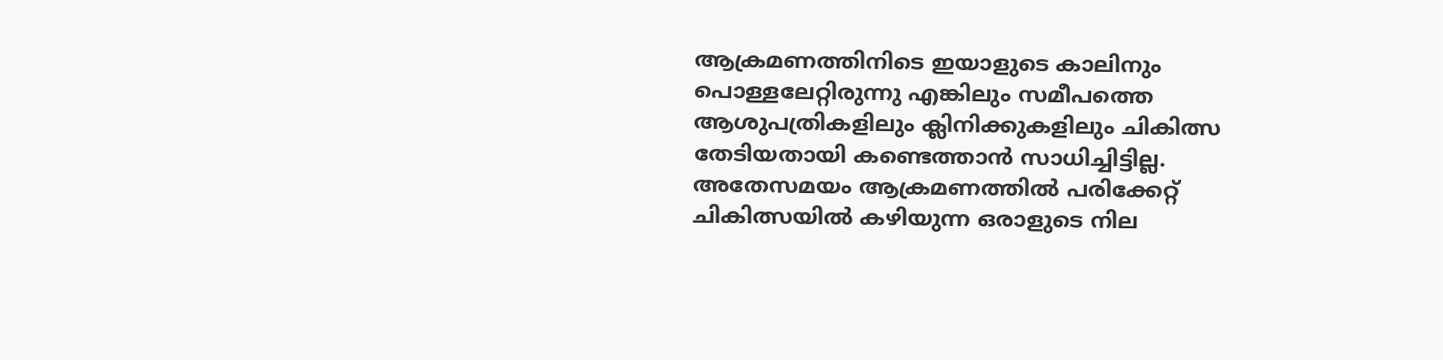ആക്രമണത്തിനിടെ ഇയാളുടെ കാലിനും പൊള്ളലേറ്റിരുന്നു എങ്കിലും സമീപത്തെ ആശുപത്രികളിലും ക്ലിനിക്കുകളിലും ചികിത്സ തേടിയതായി കണ്ടെത്താന്‍ സാധിച്ചിട്ടില്ല. അതേസമയം ആക്രമണത്തില്‍ പരിക്കേറ്റ് ചികിത്സയില്‍ കഴിയുന്ന ഒരാളുടെ നില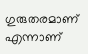ഗുരുതരമാണ് എന്നാണ്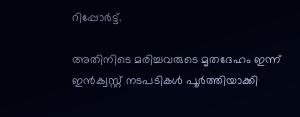റിപ്പോര്‍ട്ട്.

അതിനിടെ മരിച്ചവരുടെ മൃതദേഹം ഇന്ന് ഇന്‍ക്വസ്റ്റ് നടപടികള്‍ പൂര്‍ത്തിയാക്കി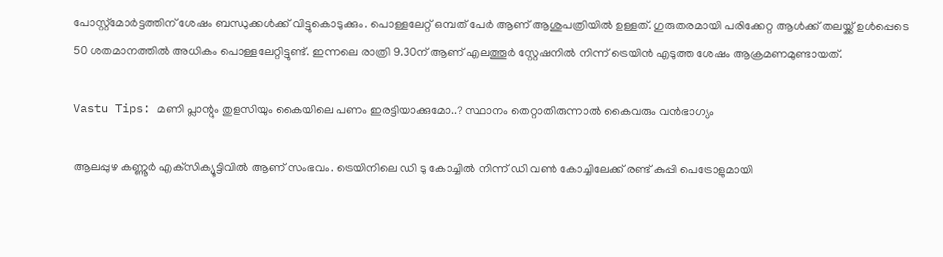പോസ്റ്റ്മോര്‍ട്ടത്തിന് ശേഷം ബന്ധുക്കള്‍ക്ക് വിട്ടുകൊടുക്കും. പൊള്ളലേറ്റ് ഒമ്പത് പേര്‍ ആണ് ആശുപത്രിയില്‍ ഉള്ളത്. ഗുരുതരമായി പരിക്കേറ്റ ആള്‍ക്ക് തലയ്ക്ക് ഉള്‍പ്പെടെ 50 ശതമാനത്തില്‍ അധികം പൊള്ളലേറ്റിട്ടുണ്ട്. ഇന്നലെ രാത്രി 9.30ന് ആണ് എലത്തൂര്‍ സ്റ്റേഷനില്‍ നിന്ന് ട്രെയിന്‍ എടുത്ത ശേഷം ആക്രമണമുണ്ടായത്.

Vastu Tips: മണി പ്ലാന്റും തുളസിയും കൈയിലെ പണം ഇരട്ടിയാക്കുമോ..? സ്ഥാനം തെറ്റാതിരുന്നാല്‍ കൈവരും വന്‍ഭാഗ്യം

ആലപ്പുഴ കണ്ണൂര്‍ എക്‌സിക്യൂട്ടിവില്‍ ആണ് സംഭവം. ട്രെയിനിലെ ഡി ടു കോച്ചില്‍ നിന്ന് ഡി വണ്‍ കോച്ചിലേക്ക് രണ്ട് കുപ്പി പെട്രോളുമായി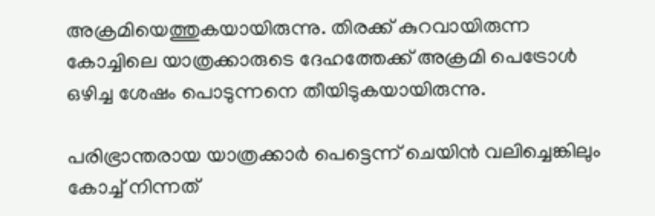അക്രമിയെത്തുകയായിരുന്നു. തിരക്ക് കുറവായിരുന്ന കോച്ചിലെ യാത്രക്കാരുടെ ദേഹത്തേക്ക് അക്രമി പെട്രോള്‍ ഒഴിച്ച ശേഷം പൊടുന്നനെ തീയിടുകയായിരുന്നു.

പരിഭ്രാന്തരായ യാത്രക്കാര്‍ പെട്ടെന്ന് ചെയിന്‍ വലിച്ചെങ്കിലും കോച്ച് നിന്നത്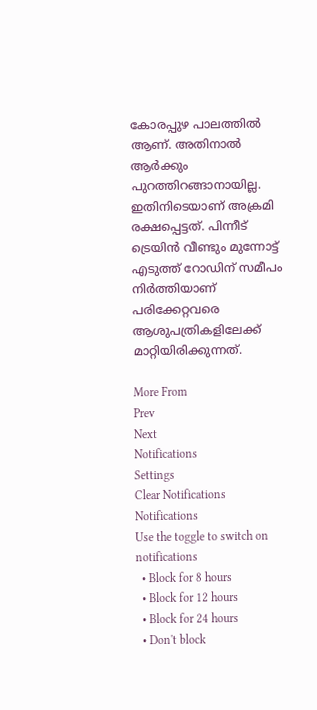കോരപ്പുഴ പാലത്തില്‍ ആണ്. അതിനാല്‍ ആര്‍ക്കും പുറത്തിറങ്ങാനായില്ല. ഇതിനിടെയാണ് അക്രമി രക്ഷപ്പെട്ടത്. പിന്നീട് ട്രെയിന്‍ വീണ്ടും മുന്നോട്ട് എടുത്ത് റോഡിന് സമീപം നിര്‍ത്തിയാണ് പരിക്കേറ്റവരെ ആശുപത്രികളിലേക്ക് മാറ്റിയിരിക്കുന്നത്.

More From
Prev
Next
Notifications
Settings
Clear Notifications
Notifications
Use the toggle to switch on notifications
  • Block for 8 hours
  • Block for 12 hours
  • Block for 24 hours
  • Don't block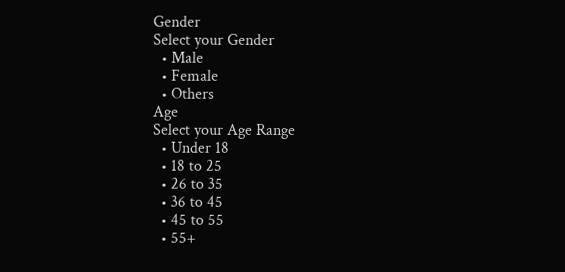Gender
Select your Gender
  • Male
  • Female
  • Others
Age
Select your Age Range
  • Under 18
  • 18 to 25
  • 26 to 35
  • 36 to 45
  • 45 to 55
  • 55+